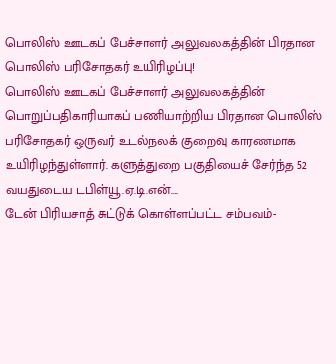பொலிஸ் ஊடகப் பேச்சாளர் அலுவலகத்தின் பிரதான பொலிஸ் பரிசோதகர் உயிரிழப்பு!
பொலிஸ் ஊடகப் பேச்சாளர் அலுவலகத்தின் பொறுப்பதிகாரியாகப் பணியாற்றிய பிரதான பொலிஸ் பரிசோதகர் ஒருவர் உடல்நலக் குறைவு காரணமாக உயிரிழந்துள்ளார். களுத்துறை பகுதியைச் சேர்ந்த 52 வயதுடைய டபிள்யூ.ஏ.டி.என்….
டேன் பிரியசாத் சுட்டுக் கொள்ளப்பட்ட சம்பவம்-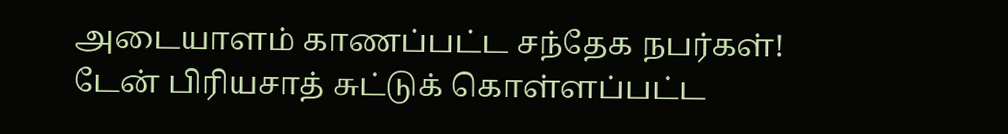அடையாளம் காணப்பட்ட சந்தேக நபர்கள்!
டேன் பிரியசாத் சுட்டுக் கொள்ளப்பட்ட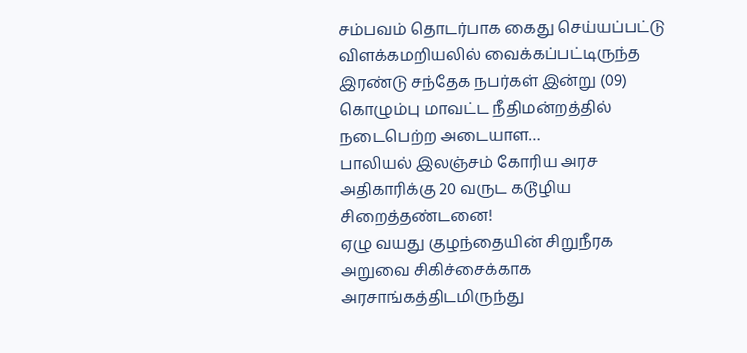சம்பவம் தொடர்பாக கைது செய்யப்பட்டு விளக்கமறியலில் வைக்கப்பட்டிருந்த இரண்டு சந்தேக நபர்கள் இன்று (09) கொழும்பு மாவட்ட நீதிமன்றத்தில் நடைபெற்ற அடையாள…
பாலியல் இலஞ்சம் கோரிய அரச அதிகாரிக்கு 20 வருட கடூழிய சிறைத்தண்டனை!
ஏழு வயது குழந்தையின் சிறுநீரக அறுவை சிகிச்சைக்காக அரசாங்கத்திடமிருந்து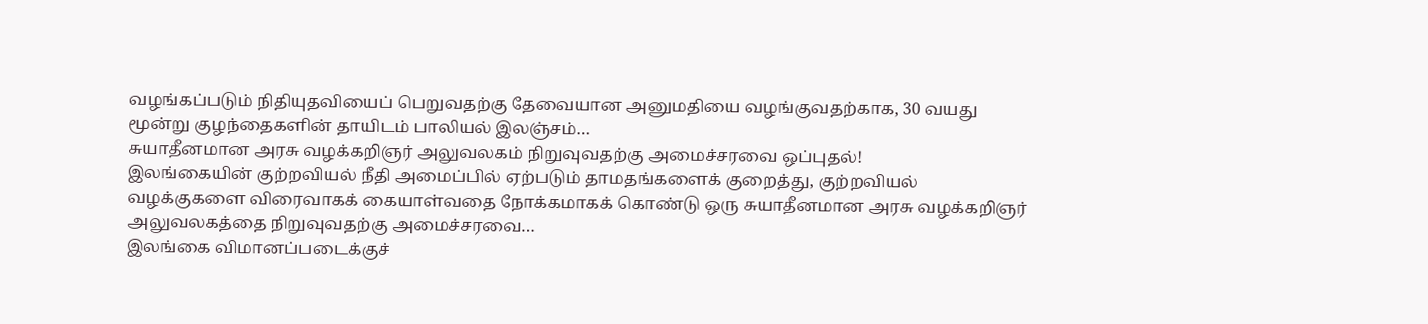வழங்கப்படும் நிதியுதவியைப் பெறுவதற்கு தேவையான அனுமதியை வழங்குவதற்காக, 30 வயது மூன்று குழந்தைகளின் தாயிடம் பாலியல் இலஞ்சம்…
சுயாதீனமான அரசு வழக்கறிஞர் அலுவலகம் நிறுவுவதற்கு அமைச்சரவை ஒப்புதல்!
இலங்கையின் குற்றவியல் நீதி அமைப்பில் ஏற்படும் தாமதங்களைக் குறைத்து, குற்றவியல் வழக்குகளை விரைவாகக் கையாள்வதை நோக்கமாகக் கொண்டு ஒரு சுயாதீனமான அரசு வழக்கறிஞர் அலுவலகத்தை நிறுவுவதற்கு அமைச்சரவை…
இலங்கை விமானப்படைக்குச்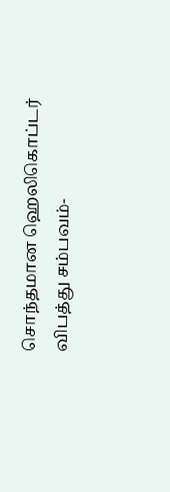சொந்தமான ஹெலிகொப்டர் விபத்து சம்பவம்-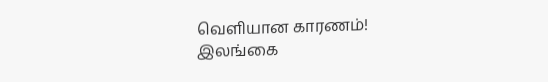வெளியான காரணம்!
இலங்கை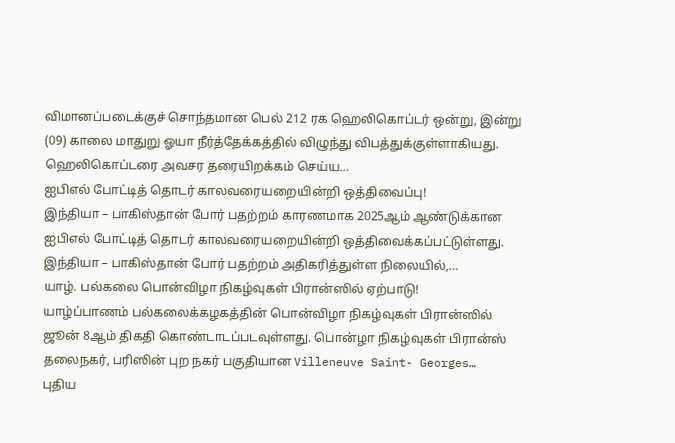விமானப்படைக்குச் சொந்தமான பெல் 212 ரக ஹெலிகொப்டர் ஒன்று, இன்று (09) காலை மாதுறு ஓயா நீர்த்தேக்கத்தில் விழுந்து விபத்துக்குள்ளாகியது. ஹெலிகொப்டரை அவசர தரையிறக்கம் செய்ய…
ஐபிஎல் போட்டித் தொடர் காலவரையறையின்றி ஒத்திவைப்பு!
இந்தியா – பாகிஸ்தான் போர் பதற்றம் காரணமாக 2025ஆம் ஆண்டுக்கான ஐபிஎல் போட்டித் தொடர் காலவரையறையின்றி ஒத்திவைக்கப்பட்டுள்ளது. இந்தியா – பாகிஸ்தான் போர் பதற்றம் அதிகரித்துள்ள நிலையில்,…
யாழ். பல்கலை பொன்விழா நிகழ்வுகள் பிரான்ஸில் ஏற்பாடு!
யாழ்ப்பாணம் பல்கலைக்கழகத்தின் பொன்விழா நிகழ்வுகள் பிரான்ஸில் ஜூன் 8ஆம் திகதி கொண்டாடப்படவுள்ளது. பொன்ழா நிகழ்வுகள் பிரான்ஸ் தலைநகர், பரிஸின் புற நகர் பகுதியான Villeneuve Saint- Georges…
புதிய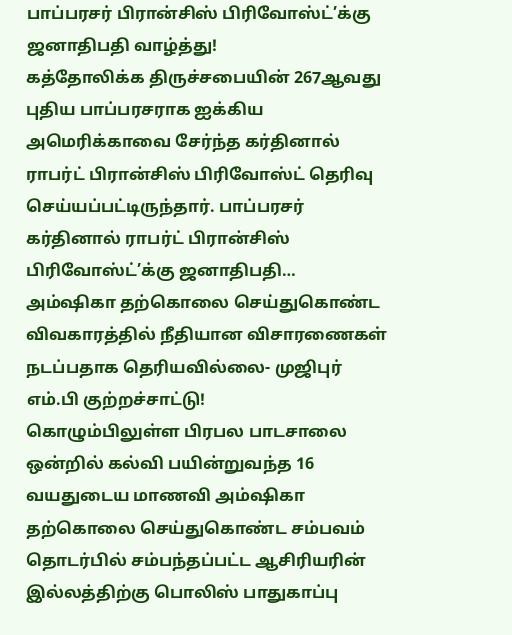பாப்பரசர் பிரான்சிஸ் பிரிவோஸ்ட்’க்கு ஜனாதிபதி வாழ்த்து!
கத்தோலிக்க திருச்சபையின் 267ஆவது புதிய பாப்பரசராக ஐக்கிய அமெரிக்காவை சேர்ந்த கர்தினால் ராபர்ட் பிரான்சிஸ் பிரிவோஸ்ட் தெரிவு செய்யப்பட்டிருந்தார். பாப்பரசர் கர்தினால் ராபர்ட் பிரான்சிஸ் பிரிவோஸ்ட்’க்கு ஜனாதிபதி…
அம்ஷிகா தற்கொலை செய்துகொண்ட விவகாரத்தில் நீதியான விசாரணைகள் நடப்பதாக தெரியவில்லை- முஜிபுர் எம்.பி குற்றச்சாட்டு!
கொழும்பிலுள்ள பிரபல பாடசாலை ஒன்றில் கல்வி பயின்றுவந்த 16 வயதுடைய மாணவி அம்ஷிகா தற்கொலை செய்துகொண்ட சம்பவம் தொடர்பில் சம்பந்தப்பட்ட ஆசிரியரின் இல்லத்திற்கு பொலிஸ் பாதுகாப்பு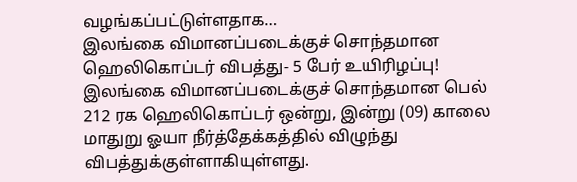வழங்கப்பட்டுள்ளதாக…
இலங்கை விமானப்படைக்குச் சொந்தமான ஹெலிகொப்டர் விபத்து- 5 பேர் உயிரிழப்பு!
இலங்கை விமானப்படைக்குச் சொந்தமான பெல் 212 ரக ஹெலிகொப்டர் ஒன்று, இன்று (09) காலை மாதுறு ஓயா நீர்த்தேக்கத்தில் விழுந்து விபத்துக்குள்ளாகியுள்ளது.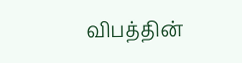விபத்தின்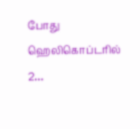போது ஹெலிகொப்டரில் 2…